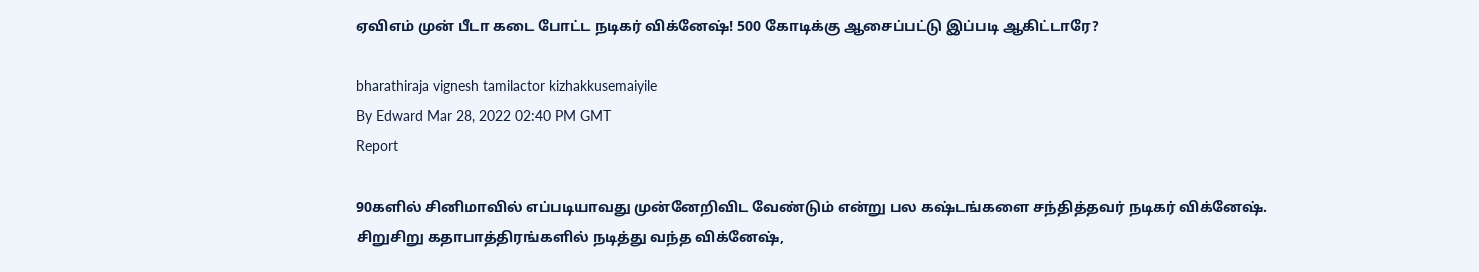ஏவிஎம் முன் பீடா கடை போட்ட நடிகர் விக்னேஷ்! 500 கோடிக்கு ஆசைப்பட்டு இப்படி ஆகிட்டாரே?

bharathiraja vignesh tamilactor kizhakkusemaiyile
By Edward Mar 28, 2022 02:40 PM GMT
Report

90களில் சினிமாவில் எப்படியாவது முன்னேறிவிட வேண்டும் என்று பல கஷ்டங்களை சந்தித்தவர் நடிகர் விக்னேஷ். சிறுசிறு கதாபாத்திரங்களில் நடித்து வந்த விக்னேஷ்,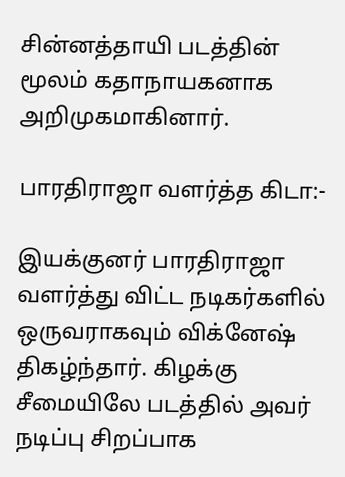சின்னத்தாயி படத்தின் மூலம் கதாநாயகனாக அறிமுகமாகினார்.

பாரதிராஜா வளர்த்த கிடா:-

இயக்குனர் பாரதிராஜா வளர்த்து விட்ட நடிகர்களில் ஒருவராகவும் விக்னேஷ் திகழ்ந்தார். கிழக்கு சீமையிலே படத்தில் அவர் நடிப்பு சிறப்பாக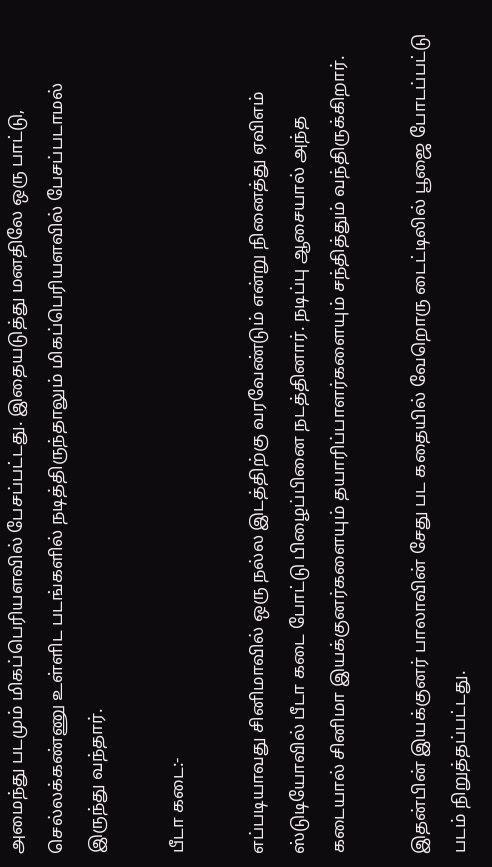அமைந்து படமும் மிகப்பெரியளவில் பேசப்பட்டது. இதையடுத்து மனதிலே ஒரு பாட்டு, செல்லக்கண்ணு உள்ளிட படங்களில் நடித்திருந்தாலும் மிகப்பெரியளவில் பேசப்படாமல் இருந்து வந்தார்.

பீடா கடை:-

எப்படியாவது சினிமாவில் ஒரு நல்ல இடத்திற்கு வரவேண்டும் என்று நினைத்து ஏவிஎம் ஸ்டுடியோவில் பீடா கடை போட்டு பிழைப்பினை நடத்தினார். நடிப்பு ஆசையால் அந்த கடையால் சினிமா இயக்குனர்களையும் தயாரிப்பாளர்களையும் சந்தித்தும் வந்திருக்கிறார்.

இதன்பின் இயக்குனர் பாலாவின் சேது பட கதையில் வேறொரு டைட்டிலில் பூஜை போடப்பட்டு படம் நிறுத்தப்பட்டது.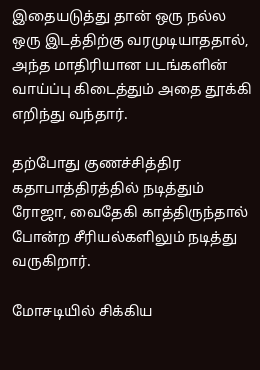இதையடுத்து தான் ஒரு நல்ல ஒரு இடத்திற்கு வரமுடியாததால், அந்த மாதிரியான படங்களின் வாய்ப்பு கிடைத்தும் அதை தூக்கி எறிந்து வந்தார்.

தற்போது குணச்சித்திர கதாபாத்திரத்தில் நடித்தும் ரோஜா, வைதேகி காத்திருந்தால் போன்ற சீரியல்களிலும் நடித்து வருகிறார்.

மோசடியில் சிக்கிய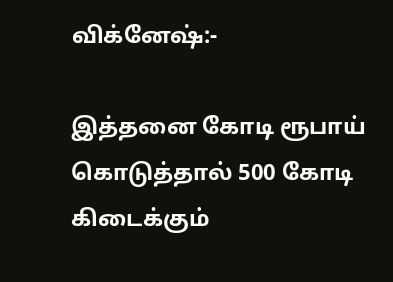விக்னேஷ்:-

இத்தனை கோடி ரூபாய் கொடுத்தால் 500 கோடி கிடைக்கும்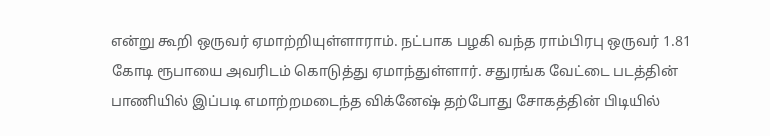என்று கூறி ஒருவர் ஏமாற்றியுள்ளாராம். நட்பாக பழகி வந்த ராம்பிரபு ஒருவர் 1.81 கோடி ரூபாயை அவரிடம் கொடுத்து ஏமாந்துள்ளார். சதுரங்க வேட்டை படத்தின் பாணியில் இப்படி எமாற்றமடைந்த விக்னேஷ் தற்போது சோகத்தின் பிடியில்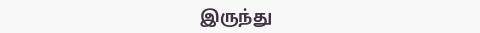இருந்து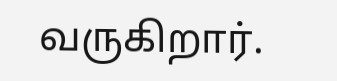வருகிறார்.